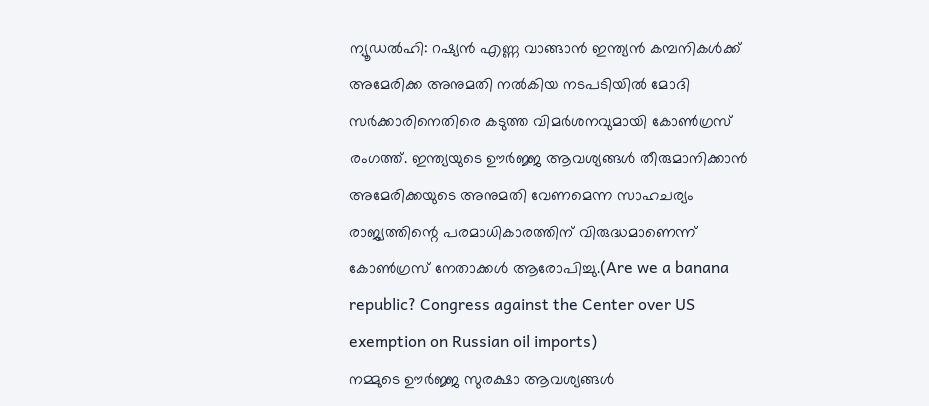ന്യൂഡൽഹി: റഷ്യൻ എണ്ണ വാങ്ങാൻ ഇന്ത്യൻ കമ്പനികൾക്ക് അമേരിക്ക അനുമതി നൽകിയ നടപടിയിൽ മോദി സർക്കാരിനെതിരെ കടുത്ത വിമർശനവുമായി കോൺഗ്രസ് രംഗത്ത്. ഇന്ത്യയുടെ ഊർജ്ജ ആവശ്യങ്ങൾ തീരുമാനിക്കാൻ അമേരിക്കയുടെ അനുമതി വേണമെന്ന സാഹചര്യം രാജ്യത്തിന്റെ പരമാധികാരത്തിന് വിരുദ്ധമാണെന്ന് കോൺഗ്രസ് നേതാക്കൾ ആരോപിച്ചു.(Are we a banana republic? Congress against the Center over US exemption on Russian oil imports)
നമ്മുടെ ഊർജ്ജ സുരക്ഷാ ആവശ്യങ്ങൾ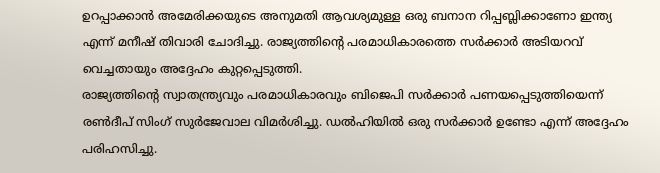ഉറപ്പാക്കാൻ അമേരിക്കയുടെ അനുമതി ആവശ്യമുള്ള ഒരു ബനാന റിപ്പബ്ലിക്കാണോ ഇന്ത്യ എന്ന് മനീഷ് തിവാരി ചോദിച്ചു. രാജ്യത്തിന്റെ പരമാധികാരത്തെ സർക്കാർ അടിയറവ് വെച്ചതായും അദ്ദേഹം കുറ്റപ്പെടുത്തി.
രാജ്യത്തിന്റെ സ്വാതന്ത്ര്യവും പരമാധികാരവും ബിജെപി സർക്കാർ പണയപ്പെടുത്തിയെന്ന് രൺദീപ് സിംഗ് സുർജേവാല വിമർശിച്ചു. ഡൽഹിയിൽ ഒരു സർക്കാർ ഉണ്ടോ എന്ന് അദ്ദേഹം പരിഹസിച്ചു.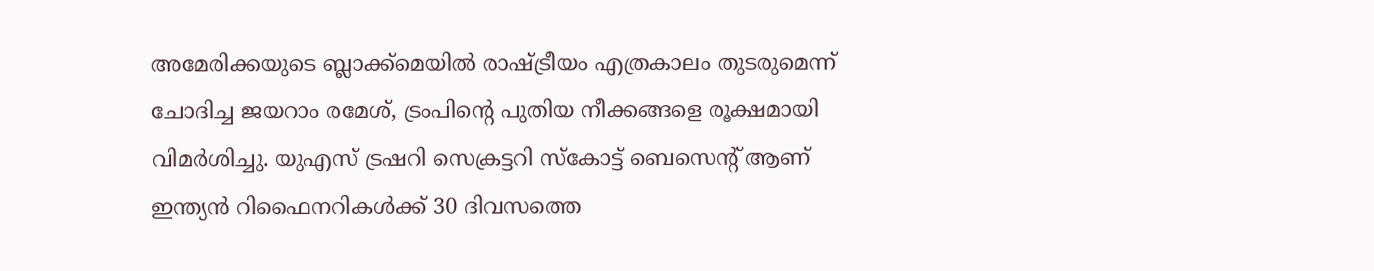അമേരിക്കയുടെ ബ്ലാക്ക്മെയിൽ രാഷ്ട്രീയം എത്രകാലം തുടരുമെന്ന് ചോദിച്ച ജയറാം രമേശ്, ട്രംപിന്റെ പുതിയ നീക്കങ്ങളെ രൂക്ഷമായി വിമർശിച്ചു. യുഎസ് ട്രഷറി സെക്രട്ടറി സ്കോട്ട് ബെസെന്റ് ആണ് ഇന്ത്യൻ റിഫൈനറികൾക്ക് 30 ദിവസത്തെ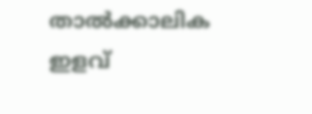താൽക്കാലിക ഇളവ്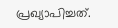പ്രഖ്യാപിച്ചത്.